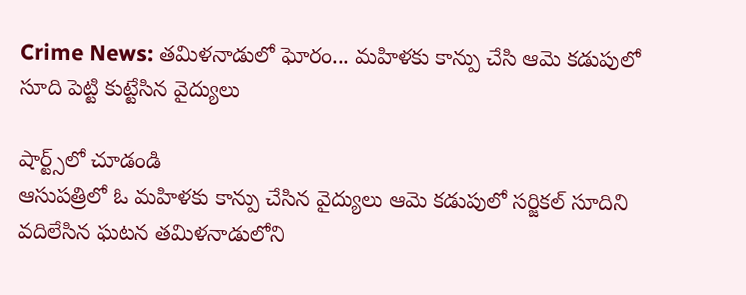Crime News: తమిళనాడులో ఘోరం... మహిళకు కాన్పు చేసి ఆమె కడుపులో సూది పెట్టి కుట్టేసిన వైద్యులు

షార్ట్స్‌లో చూడండి
ఆసుపత్రిలో ఓ మహిళకు కాన్పు చేసిన వైద్యులు ఆమె కడుపులో సర్జికల్ సూదిని వదిలేసిన ఘటన తమిళనాడులోని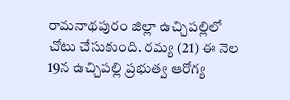రామనాథపురం జిల్లా ఉచ్చిపల్లిలో చోటు చేసుకుంది. రమ్య (21) ఈ నెల 19న ఉచ్చిపల్లి ప్రభుత్వ ఆరోగ్య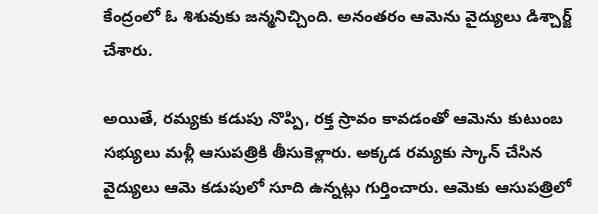కేంద్రంలో ఓ శిశువుకు జన్మనిచ్చింది. అనంతరం ఆమెను వైద్యులు డిశ్చార్జ్ చేశారు.

అయితే, రమ్యకు కడుపు నొప్పి, రక్త స్రావం కావడంతో ఆమెను కుటుంబ సభ్యులు మళ్లీ ఆసుపత్రికి తీసుకెళ్లారు. అక్కడ రమ్యకు స్కాన్‌ చేసిన వైద్యులు ఆమె కడుపులో సూది ఉన్నట్లు గుర్తించారు. ఆమెకు ఆసుపత్రిలో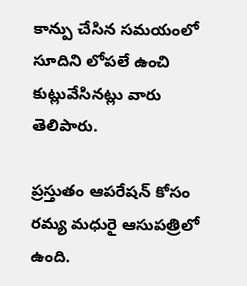కాన్పు చేసిన సమయంలో సూదిని లోపలే ఉంచి కుట్లువేసినట్లు వారు తెలిపారు.

ప్రస్తుతం ఆపరేషన్‌ కోసం రమ్య మధురై ఆసుపత్రిలో ఉంది.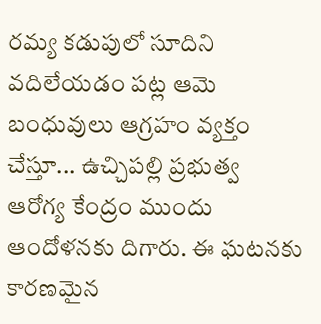రమ్య కడుపులో సూదిని వదిలేయడం పట్ల ఆమె బంధువులు ఆగ్రహం వ్యక్తం చేస్తూ... ఉచ్చిపల్లి ప్రభుత్వ ఆరోగ్య కేంద్రం ముందు ఆందోళనకు దిగారు. ఈ ఘటనకు కారణమైన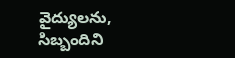వైద్యులను, సిబ్బందిని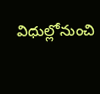విధుల్లోనుంచి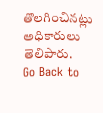తొలగించినట్లు అధికారులు తెలిపారు.
Go Back to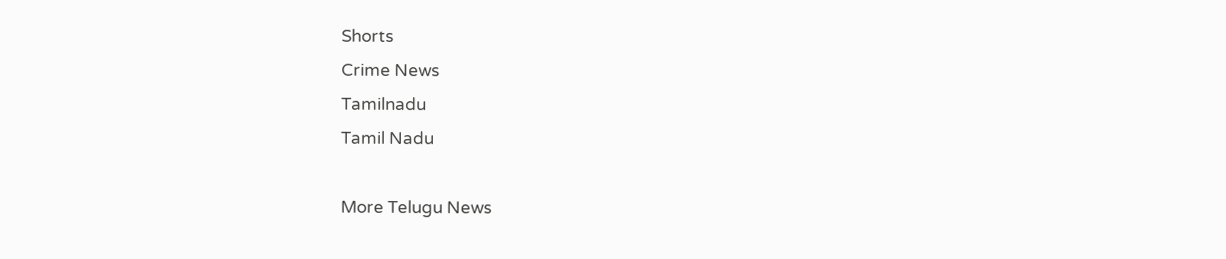Shorts
Crime News
Tamilnadu
Tamil Nadu

More Telugu News